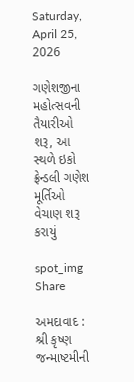Saturday, April 25, 2026

ગણેશજીના મહોત્સવની તૈયારીઓ શરૂ, આ સ્થળે ઇકો ફ્રેન્ડલી ગણેશ મૂર્તિઓ વેચાણ શરૂ કરાયું

spot_img
Share

અમદાવાદ : શ્રી કૃષ્ણ જન્માષ્ટમીની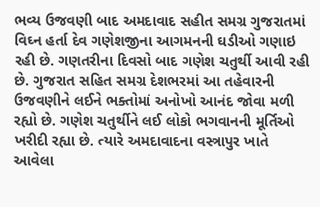ભવ્ય ઉજવણી બાદ અમદાવાદ સહીત સમગ્ર ગુજરાતમાં વિઘ્ન હર્તા દેવ ગણેશજીના આગમનની ઘડીઓ ગણાઇ રહી છે. ગણતરીના દિવસો બાદ ગણેશ ચતુર્થી આવી રહી છે. ગુજરાત સહિત સમગ્ર દેશભરમાં આ તહેવારની ઉજવણીને લઈને ભક્તોમાં અનોખો આનંદ જોવા મળી રહ્યો છે. ગણેશ ચતુર્થીને લઈ લોકો ભગવાનની મૂર્તિઓ ખરીદી રહ્યા છે. ત્યારે અમદાવાદના વસ્ત્રાપુર ખાતે આવેલા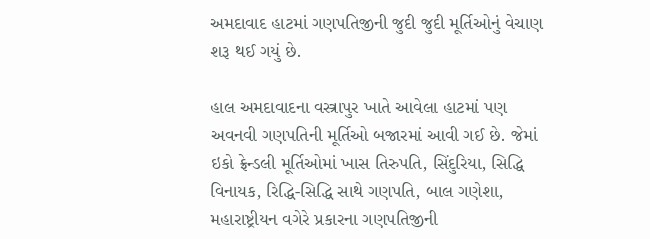અમદાવાદ હાટમાં ગણપતિજીની જુદી જુદી મૂર્તિઓનું વેચાણ શરૂ થઈ ગયું છે.

હાલ અમદાવાદના વસ્ત્રાપુર ખાતે આવેલા હાટમાં પણ અવનવી ગણપતિની મૂર્તિઓ બજારમાં આવી ગઈ છે. જેમાં ઇકો ફ્રેન્ડલી મૂર્તિઓમાં ખાસ તિરુપતિ, સિંદુરિયા, સિદ્ધિ વિનાયક, રિદ્ધિ-સિદ્ધિ સાથે ગણપતિ, બાલ ગણેશા, મહારાષ્ટ્રીયન વગેરે પ્રકારના ગણપતિજીની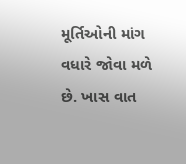મૂર્તિઓની માંગ વધારે જોવા મળે છે. ખાસ વાત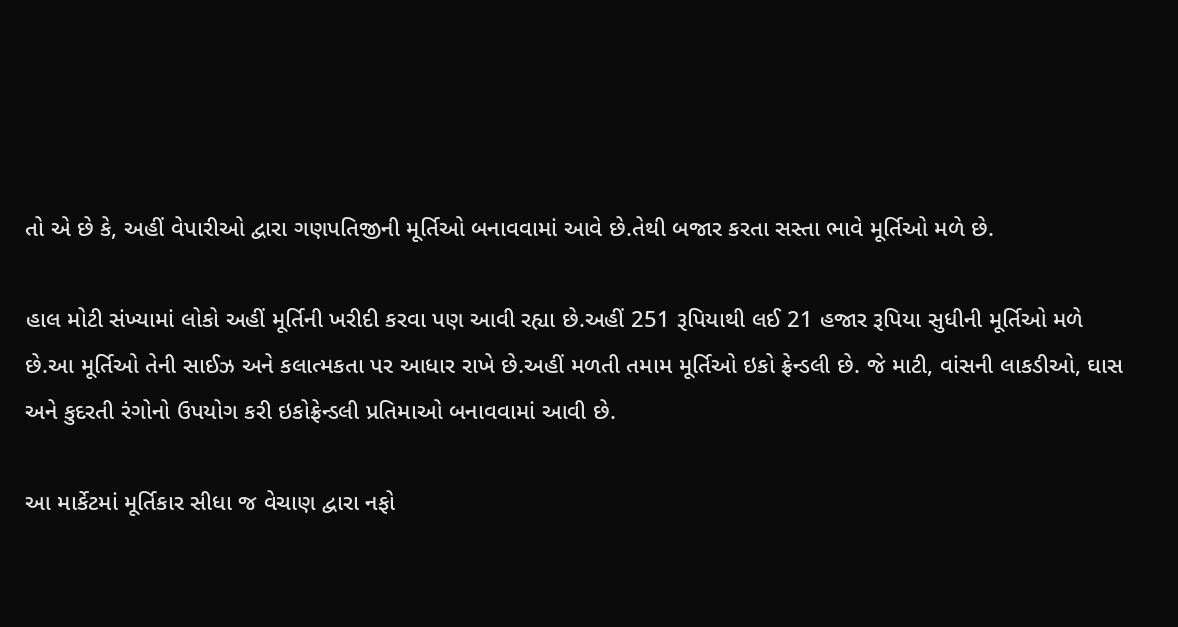તો એ છે કે, અહીં વેપારીઓ દ્વારા ગણપતિજીની મૂર્તિઓ બનાવવામાં આવે છે.તેથી બજાર કરતા સસ્તા ભાવે મૂર્તિઓ મળે છે.

હાલ મોટી સંખ્યામાં લોકો અહીં મૂર્તિની ખરીદી કરવા પણ આવી રહ્યા છે.અહીં 251 રૂપિયાથી લઈ 21 હજાર રૂપિયા સુધીની મૂર્તિઓ મળે છે.આ મૂર્તિઓ તેની સાઈઝ અને કલાત્મકતા પર આધાર રાખે છે.અહીં મળતી તમામ મૂર્તિઓ ઇકો ફ્રેન્ડલી છે. જે માટી, વાંસની લાકડીઓ, ઘાસ અને કુદરતી રંગોનો ઉપયોગ કરી ઇકોફ્રેન્ડલી પ્રતિમાઓ બનાવવામાં આવી છે.

આ માર્કેટમાં મૂર્તિકાર સીધા જ વેચાણ દ્વારા નફો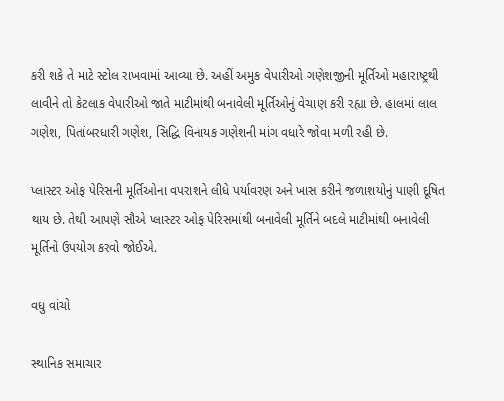કરી શકે તે માટે સ્ટોલ રાખવામાં આવ્યા છે. અહીં અમુક વેપારીઓ ગણેશજીની મૂર્તિઓ મહારાષ્ટ્રથી લાવીને તો કેટલાક વેપારીઓ જાતે માટીમાંથી બનાવેલી મૂર્તિઓનું વેચાણ કરી રહ્યા છે. હાલમાં લાલ ગણેશ, પિતાંબરધારી ગણેશ, સિદ્ધિ વિનાયક ગણેશની માંગ વધારે જોવા મળી રહી છે.

પ્લાસ્ટર ઓફ પેરિસની મૂર્તિઓના વપરાશને લીધે પર્યાવરણ અને ખાસ કરીને જળાશયોનું પાણી દૂષિત થાય છે. તેથી આપણે સૌએ પ્લાસ્ટર ઓફ પેરિસમાંથી બનાવેલી મૂર્તિને બદલે માટીમાંથી બનાવેલી મૂર્તિનો ઉપયોગ કરવો જોઈએ.

વધુ વાંચો

સ્થાનિક સમાચાર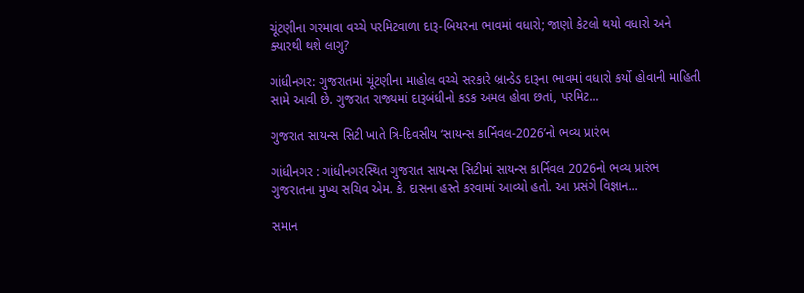ચૂંટણીના ગરમાવા વચ્ચે પરમિટવાળા દારૂ-બિયરના ભાવમાં વધારો; જાણો કેટલો થયો વધારો અને ક્યારથી થશે લાગુ?

ગાંધીનગર: ગુજરાતમાં ચૂંટણીના માહોલ વચ્ચે સરકારે બ્રાન્ડેડ દારૂના ભાવમાં વધારો કર્યો હોવાની માહિતી સામે આવી છે. ગુજરાત રાજ્યમાં દારૂબંધીનો કડક અમલ હોવા છતાં, પરમિટ...

ગુજરાત સાયન્સ સિટી ખાતે ત્રિ-દિવસીય ‘સાયન્સ કાર્નિવલ-2026’નો ભવ્ય પ્રારંભ

ગાંધીનગર : ગાંધીનગરસ્થિત ગુજરાત સાયન્સ સિટીમાં સાયન્સ કાર્નિવલ 2026નો ભવ્ય પ્રારંભ ગુજરાતના મુખ્ય સચિવ એમ. કે. દાસના હસ્તે કરવામાં આવ્યો હતો. આ પ્રસંગે વિજ્ઞાન...

સમાન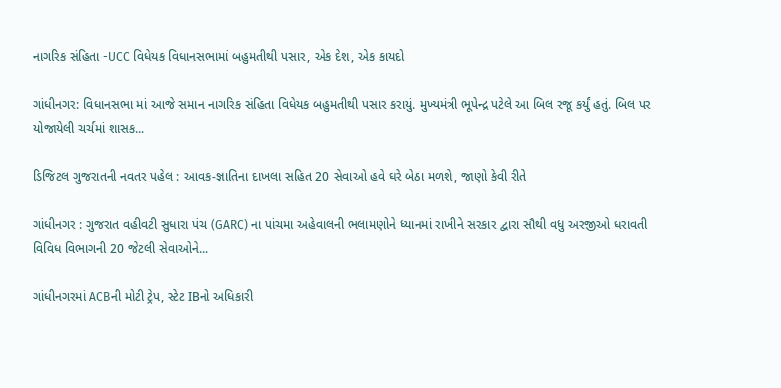નાગરિક સંહિતા -UCC વિધેયક વિધાનસભામાં બહુમતીથી પસાર, એક દેશ, એક કાયદો

ગાંધીનગર: વિધાનસભા માં આજે સમાન નાગરિક સંહિતા વિધેયક બહુમતીથી પસાર કરાયું. મુખ્યમંત્રી ભૂપેન્દ્ર પટેલે આ બિલ રજૂ કર્યું હતું. બિલ પર યોજાયેલી ચર્ચમાં શાસક...

ડિજિટલ ગુજરાતની નવતર પહેલ : આવક-જ્ઞાતિના દાખલા સહિત 20 સેવાઓ હવે ઘરે બેઠા મળશે, જાણો કેવી રીતે

ગાંધીનગર : ગુજરાત વહીવટી સુધારા પંચ (GARC) ના પાંચમા અહેવાલની ભલામણોને ધ્યાનમાં રાખીને સરકાર દ્વારા સૌથી વધુ અરજીઓ ધરાવતી વિવિધ વિભાગની 20 જેટલી સેવાઓને...

ગાંધીનગરમાં ACBની મોટી ટ્રેપ, સ્ટેટ IBનો અધિકારી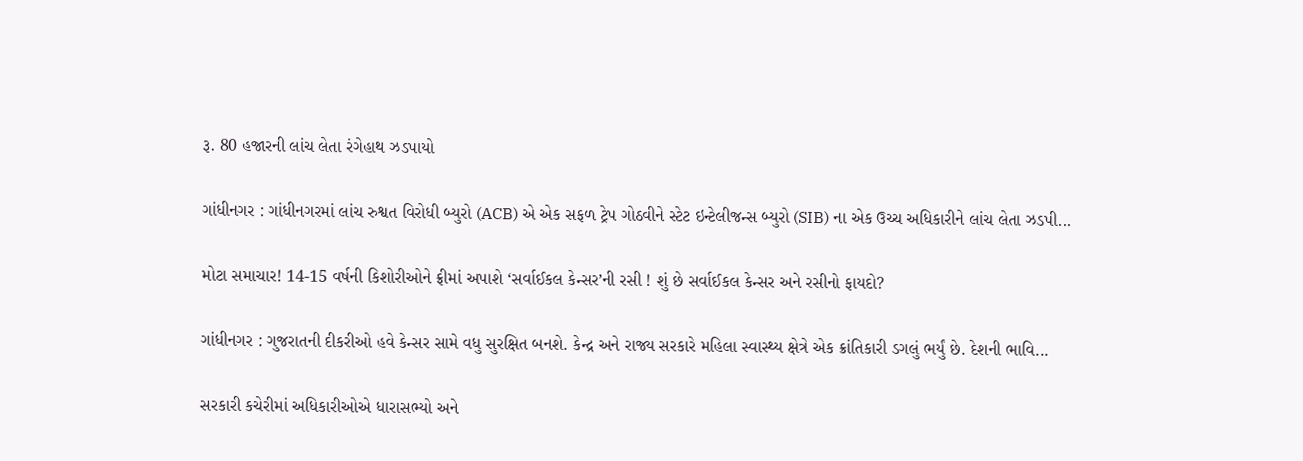રૂ. 80 હજારની લાંચ લેતા રંગેહાથ ઝડપાયો

ગાંધીનગર : ગાંધીનગરમાં લાંચ રુશ્વત વિરોધી બ્યુરો (ACB) એ એક સફળ ટ્રેપ ગોઠવીને સ્ટેટ ઇન્ટેલીજન્સ બ્યુરો (SIB) ના એક ઉચ્ચ અધિકારીને લાંચ લેતા ઝડપી...

મોટા સમાચાર! 14-15 વર્ષની કિશોરીઓને ફ્રીમાં અપાશે ‘સર્વાઈકલ કેન્સર’ની રસી ! શું છે સર્વાઈકલ કેન્સર અને રસીનો ફાયદો?

ગાંધીનગર : ગુજરાતની દીકરીઓ હવે કેન્સર સામે વધુ સુરક્ષિત બનશે. કેન્દ્ર અને રાજ્ય સરકારે મહિલા સ્વાસ્થ્ય ક્ષેત્રે એક ક્રાંતિકારી ડગલું ભર્યું છે. દેશની ભાવિ...

સરકારી કચેરીમાં અધિકારીઓએ ધારાસભ્યો અને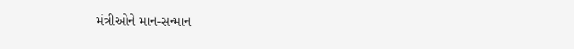મંત્રીઓને માન-સન્માન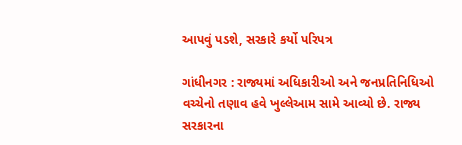આપવું પડશે, સરકારે કર્યો પરિપત્ર

ગાંધીનગર : રાજ્યમાં અધિકારીઓ અને જનપ્રતિનિધિઓ વચ્ચેનો તણાવ હવે ખુલ્લેઆમ સામે આવ્યો છે. રાજ્ય સરકારના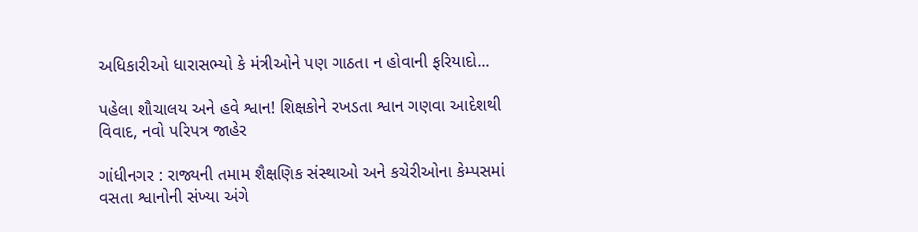અધિકારીઓ ધારાસભ્યો કે મંત્રીઓને પણ ગાઠતા ન હોવાની ફરિયાદો...

પહેલા શૌચાલય અને હવે શ્વાન! શિક્ષકોને રખડતા શ્વાન ગણવા આદેશથી વિવાદ, નવો પરિપત્ર જાહેર

ગાંધીનગર : રાજ્યની તમામ શૈક્ષણિક સંસ્થાઓ અને કચેરીઓના કેમ્પસમાં વસતા શ્વાનોની સંખ્યા અંગે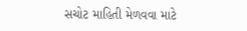સચોટ માહિતી મેળવવા માટે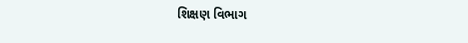શિક્ષણ વિભાગ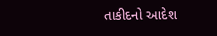તાકીદનો આદેશ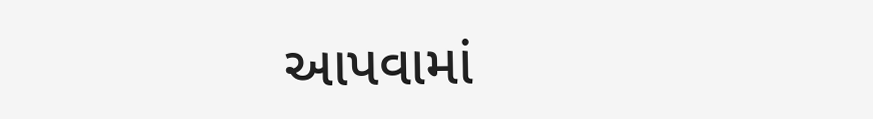આપવામાં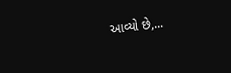આવ્યો છે,...